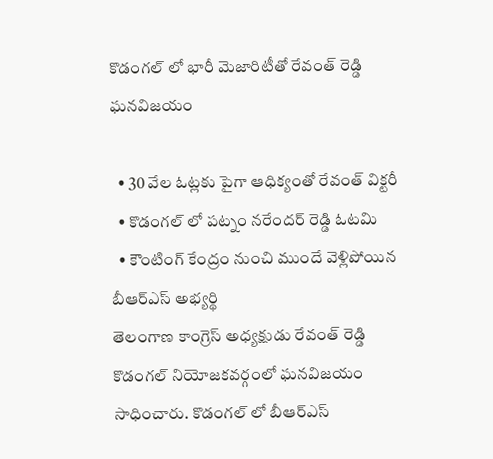కొడంగల్ లో భారీ మెజారిటీతో రేవంత్ రెడ్డి ఘనవిజయం

  • 30 వేల ఓట్లకు పైగా ఆధిక్యంతో రేవంత్ విక్టరీ
  • కొడంగల్ లో పట్నం నరేందర్ రెడ్డి ఓటమి
  • కౌంటింగ్ కేంద్రం నుంచి ముందే వెళ్లిపోయిన బీఆర్ఎస్ అభ్యర్థి
తెలంగాణ కాంగ్రెస్ అధ్యక్షుడు రేవంత్ రెడ్డి కొడంగల్ నియోజకవర్గంలో ఘనవిజయం సాధించారు. కొడంగల్ లో బీఆర్ఎస్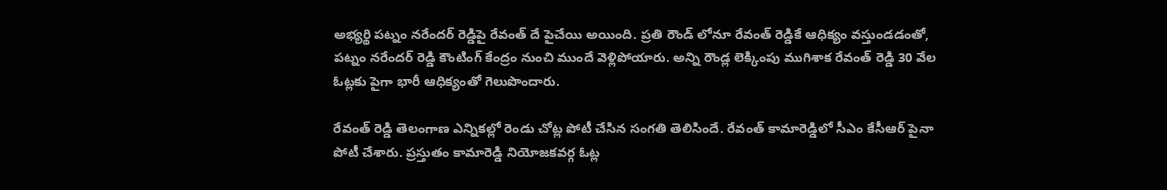అభ్యర్థి పట్నం నరేందర్ రెడ్డిపై రేవంత్ దే పైచేయి అయింది. ప్రతి రౌండ్ లోనూ రేవంత్ రెడ్డికే ఆధిక్యం వస్తుండడంతో, పట్నం నరేందర్ రెడ్డి కౌంటింగ్ కేంద్రం నుంచి ముందే వెళ్లిపోయారు. అన్ని రౌండ్ల లెక్కింపు ముగిశాక రేవంత్ రెడ్డి 30 వేల ఓట్లకు పైగా భారీ ఆధిక్యంతో గెలుపొందారు.

రేవంత్ రెడ్డి తెలంగాణ ఎన్నికల్లో రెండు చోట్ల పోటీ చేసిన సంగతి తెలిసిందే. రేవంత్ కామారెడ్డిలో సీఎం కేసీఆర్ పైనా పోటీ చేశారు. ప్రస్తుతం కామారెడ్డి నియోజకవర్గ ఓట్ల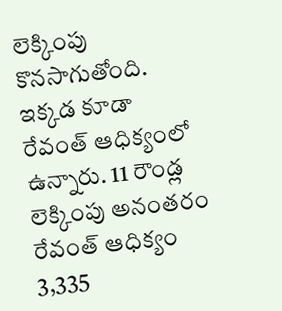లెక్కింపు కొనసాగుతోంది. ఇక్కడ కూడా రేవంత్ ఆధిక్యంలో ఉన్నారు. 11 రౌండ్ల లెక్కింపు అనంతరం రేవంత్ ఆధిక్యం 3,335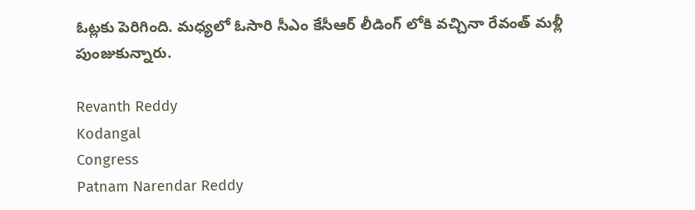ఓట్లకు పెరిగింది. మధ్యలో ఓసారి సీఎం కేసీఆర్ లీడింగ్ లోకి వచ్చినా రేవంత్ మళ్లీ పుంజుకున్నారు.

Revanth Reddy
Kodangal
Congress
Patnam Narendar Reddy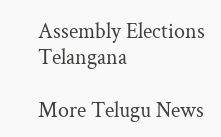Assembly Elections
Telangana

More Telugu News